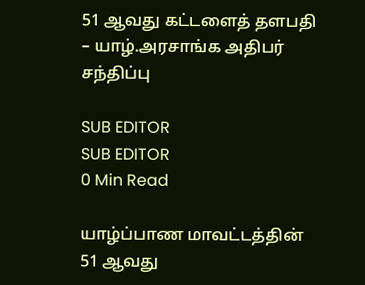51 ஆவது கட்டளைத் தளபதி – யாழ்.அரசாங்க அதிபர் சந்திப்பு

SUB EDITOR
SUB EDITOR
0 Min Read

யாழ்ப்பாண மாவட்டத்தின் 51 ஆவது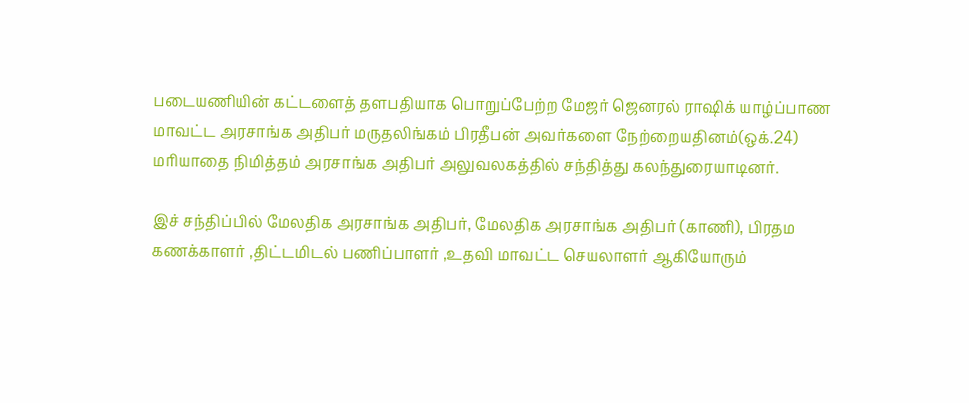படையணியின் கட்டளைத் தளபதியாக பொறுப்பேற்ற மேஜர் ஜெனரல் ராஷிக் யாழ்ப்பாண மாவட்ட அரசாங்க அதிபர் மருதலிங்கம் பிரதீபன் அவர்களை நேற்றையதினம்(ஒக்.24) மரியாதை நிமித்தம் அரசாங்க அதிபர் அலுவலகத்தில் சந்தித்து கலந்துரையாடினர்.

இச் சந்திப்பில் மேலதிக அரசாங்க அதிபர், மேலதிக அரசாங்க அதிபர் (காணி), பிரதம கணக்காளர் ,திட்டமிடல் பணிப்பாளர் ,உதவி மாவட்ட செயலாளர் ஆகியோரும்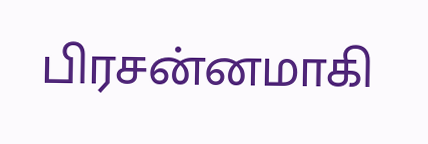பிரசன்னமாகி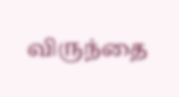விருந்தை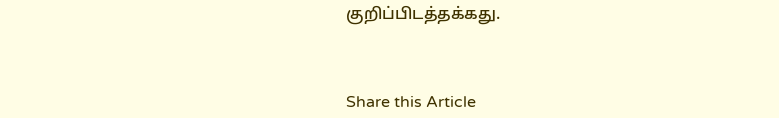குறிப்பிடத்தக்கது.



Share this Article